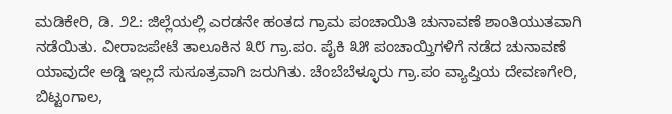ಮಡಿಕೇರಿ, ಡಿ. ೨೭: ಜಿಲ್ಲೆಯಲ್ಲಿ ಎರಡನೇ ಹಂತದ ಗ್ರಾಮ ಪಂಚಾಯಿತಿ ಚುನಾವಣೆ ಶಾಂತಿಯುತವಾಗಿ ನಡೆಯಿತು. ವೀರಾಜಪೇಟೆ ತಾಲೂಕಿನ ೩೮ ಗ್ರಾ.ಪಂ. ಪೈಕಿ ೩೫ ಪಂಚಾಯ್ತಿಗಳಿಗೆ ನಡೆದ ಚುನಾವಣೆ ಯಾವುದೇ ಅಡ್ಡಿ ಇಲ್ಲದೆ ಸುಸೂತ್ರವಾಗಿ ಜರುಗಿತು. ಚೆಂಬೆಬೆಳ್ಳೂರು ಗ್ರಾ.ಪಂ ವ್ಯಾಪ್ತಿಯ ದೇವಣಗೇರಿ, ಬಿಟ್ಟಂಗಾಲ,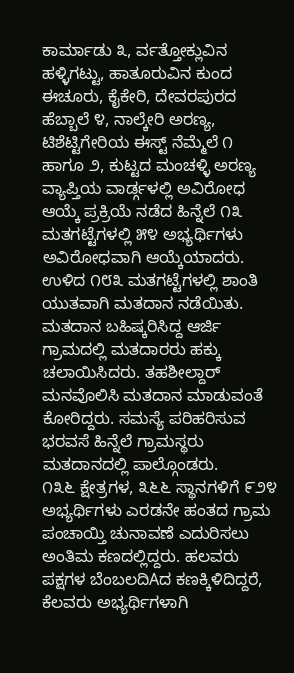ಕಾರ್ಮಾಡು ೩, ರ್ವತ್ತೋಕ್ಲುವಿನ ಹಳ್ಳಿಗಟ್ಟು, ಹಾತೂರುವಿನ ಕುಂದ ಈಚೂರು, ಕೈಕೇರಿ, ದೇವರಪುರದ ಹೆಬ್ಬಾಲೆ ೪, ನಾಲ್ಕೇರಿ ಅರಣ್ಯ, ಟಿಶೆಟ್ಟಿಗೇರಿಯ ಈಸ್ಟ್ ನೆಮ್ಮೆಲೆ ೧ ಹಾಗೂ ೨, ಕುಟ್ಟದ ಮಂಚಳ್ಳಿ ಅರಣ್ಯ ವ್ಯಾಪ್ತಿಯ ವಾರ್ಡ್ಗಳಲ್ಲಿ ಅವಿರೋಧ ಆಯ್ಕೆ ಪ್ರಕ್ರಿಯೆ ನಡೆದ ಹಿನ್ನೆಲೆ ೧೩ ಮತಗಟ್ಟೆಗಳಲ್ಲಿ ೫೪ ಅಭ್ಯರ್ಥಿಗಳು ಅವಿರೋಧವಾಗಿ ಆಯ್ಕೆಯಾದರು. ಉಳಿದ ೧೮೩ ಮತಗಟ್ಟೆಗಳಲ್ಲಿ ಶಾಂತಿ ಯುತವಾಗಿ ಮತದಾನ ನಡೆಯಿತು. ಮತದಾನ ಬಹಿಷ್ಕರಿಸಿದ್ದ ಆರ್ಜಿ ಗ್ರಾಮದಲ್ಲಿ ಮತದಾರರು ಹಕ್ಕು ಚಲಾಯಿಸಿದರು. ತಹಶೀಲ್ದಾರ್ ಮನವೊಲಿಸಿ ಮತದಾನ ಮಾಡುವಂತೆ ಕೋರಿದ್ದರು. ಸಮಸ್ಯೆ ಪರಿಹರಿಸುವ ಭರವಸೆ ಹಿನ್ನೆಲೆ ಗ್ರಾಮಸ್ಥರು ಮತದಾನದಲ್ಲಿ ಪಾಲ್ಗೊಂಡರು.
೧೩೬ ಕ್ಷೇತ್ರಗಳ, ೩೬೬ ಸ್ಥಾನಗಳಿಗೆ ೯೨೪ ಅಭ್ಯರ್ಥಿಗಳು ಎರಡನೇ ಹಂತದ ಗ್ರಾಮ ಪಂಚಾಯ್ತಿ ಚುನಾವಣೆ ಎದುರಿಸಲು ಅಂತಿಮ ಕಣದಲ್ಲಿದ್ದರು. ಹಲವರು ಪಕ್ಷಗಳ ಬೆಂಬಲದಿAದ ಕಣಕ್ಕಿಳಿದಿದ್ದರೆ, ಕೆಲವರು ಅಭ್ಯರ್ಥಿಗಳಾಗಿ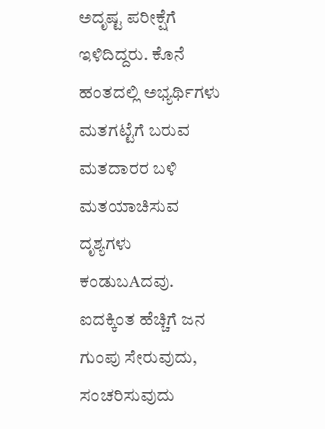ಅದೃಷ್ಟ ಪರೀಕ್ಷೆಗೆ ಇಳಿದಿದ್ದರು. ಕೊನೆ ಹಂತದಲ್ಲಿ ಅಭ್ಯರ್ಥಿಗಳು ಮತಗಟ್ಟೆಗೆ ಬರುವ ಮತದಾರರ ಬಳಿ ಮತಯಾಚಿಸುವ ದೃಶ್ಯಗಳು ಕಂಡುಬAದವು. ಐದಕ್ಕಿಂತ ಹೆಚ್ಚಿಗೆ ಜನ ಗುಂಪು ಸೇರುವುದು, ಸಂಚರಿಸುವುದು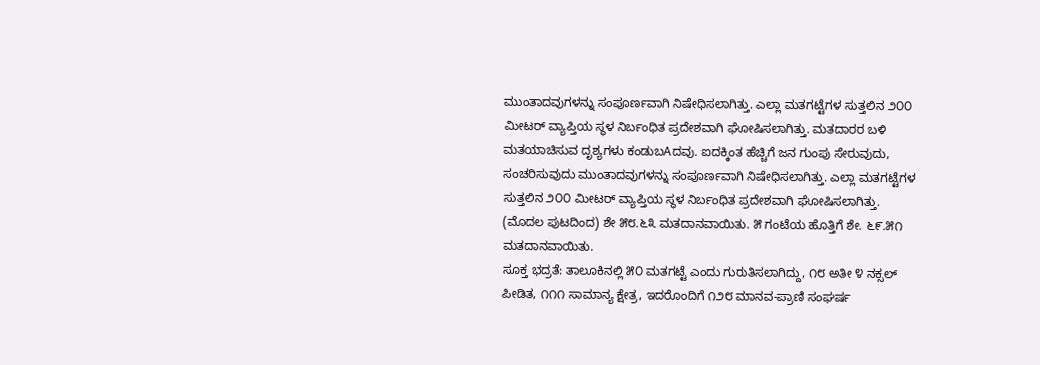ಮುಂತಾದವುಗಳನ್ನು ಸಂಪೂರ್ಣವಾಗಿ ನಿಷೇಧಿಸಲಾಗಿತ್ತು. ಎಲ್ಲಾ ಮತಗಟ್ಟೆಗಳ ಸುತ್ತಲಿನ ೨೦೦ ಮೀಟರ್ ವ್ಯಾಪ್ತಿಯ ಸ್ಥಳ ನಿರ್ಬಂಧಿತ ಪ್ರದೇಶವಾಗಿ ಘೋಷಿಸಲಾಗಿತ್ತು. ಮತದಾರರ ಬಳಿ ಮತಯಾಚಿಸುವ ದೃಶ್ಯಗಳು ಕಂಡುಬAದವು. ಐದಕ್ಕಿಂತ ಹೆಚ್ಚಿಗೆ ಜನ ಗುಂಪು ಸೇರುವುದು, ಸಂಚರಿಸುವುದು ಮುಂತಾದವುಗಳನ್ನು ಸಂಪೂರ್ಣವಾಗಿ ನಿಷೇಧಿಸಲಾಗಿತ್ತು. ಎಲ್ಲಾ ಮತಗಟ್ಟೆಗಳ ಸುತ್ತಲಿನ ೨೦೦ ಮೀಟರ್ ವ್ಯಾಪ್ತಿಯ ಸ್ಥಳ ನಿರ್ಬಂಧಿತ ಪ್ರದೇಶವಾಗಿ ಘೋಷಿಸಲಾಗಿತ್ತು.
(ಮೊದಲ ಪುಟದಿಂದ) ಶೇ ೫೮.೬೩ ಮತದಾನವಾಯಿತು. ೫ ಗಂಟೆಯ ಹೊತ್ತಿಗೆ ಶೇ. ೬೯.೫೧ ಮತದಾನವಾಯಿತು.
ಸೂಕ್ತ ಭದ್ರತೆ: ತಾಲೂಕಿನಲ್ಲಿ ೫೦ ಮತಗಟ್ಟೆ ಎಂದು ಗುರುತಿಸಲಾಗಿದ್ದು, ೧೮ ಅತೀ ೪ ನಕ್ಸಲ್ ಪೀಡಿತ, ೧೧೧ ಸಾಮಾನ್ಯ ಕ್ಷೇತ್ರ, ಇದರೊಂದಿಗೆ ೧೨೮ ಮಾನವ-ಪ್ರಾಣಿ ಸಂಘರ್ಷ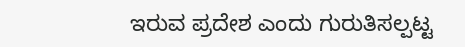ಇರುವ ಪ್ರದೇಶ ಎಂದು ಗುರುತಿಸಲ್ಪಟ್ಟ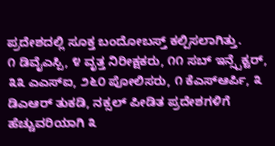ಪ್ರದೇಶದಲ್ಲಿ ಸೂಕ್ತ ಬಂದೋಬಸ್ತ್ ಕಲ್ಪಿಸಲಾಗಿತ್ತು.
೧ ಡಿವೈಎಸ್ಪಿ, ೪ ವೃತ್ತ ನಿರೀಕ್ಷಕರು, ೧೧ ಸಬ್ ಇನ್ಸ್ಪೆಕ್ಟರ್, ೩೩ ಎಎಸ್ಐ, ೨೬೦ ಪೋಲಿಸರು, ೧ ಕೆಎಸ್ಆರ್ಪಿ, ೩ ಡಿಎಆರ್ ತುಕಡಿ, ನಕ್ಸಲ್ ಪೀಡಿತ ಪ್ರದೇಶಗಳಿಗೆ ಹೆಚ್ಚುವರಿಯಾಗಿ ೩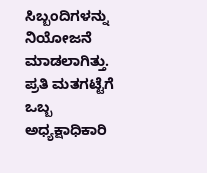ಸಿಬ್ಬಂದಿಗಳನ್ನು ನಿಯೋಜನೆ ಮಾಡಲಾಗಿತ್ತು. ಪ್ರತಿ ಮತಗಟ್ಟೆಗೆ ಒಬ್ಬ ಅಧ್ಯಕ್ಷಾಧಿಕಾರಿ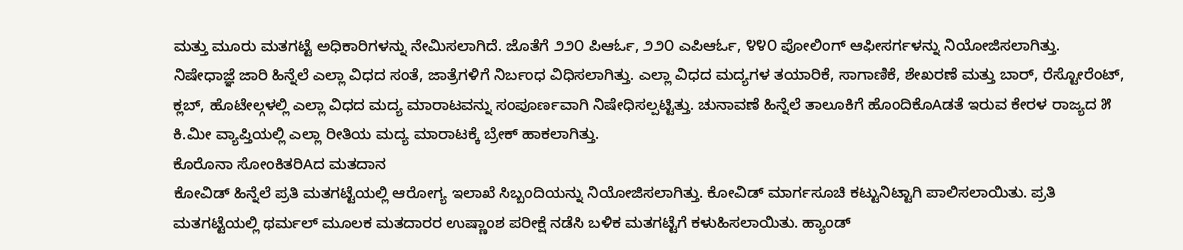ಮತ್ತು ಮೂರು ಮತಗಟ್ಟೆ ಅಧಿಕಾರಿಗಳನ್ನು ನೇಮಿಸಲಾಗಿದೆ. ಜೊತೆಗೆ ೨೨೦ ಪಿಆರ್ಓ, ೨೨೦ ಎಪಿಆರ್ಓ, ೪೪೦ ಪೋಲಿಂಗ್ ಆಫೀಸರ್ಗಳನ್ನು ನಿಯೋಜಿಸಲಾಗಿತ್ತು.
ನಿಷೇಧಾಜ್ಞೆ ಜಾರಿ ಹಿನ್ನೆಲೆ ಎಲ್ಲಾ ವಿಧದ ಸಂತೆ, ಜಾತ್ರೆಗಳಿಗೆ ನಿರ್ಬಂಧ ವಿಧಿಸಲಾಗಿತ್ತು. ಎಲ್ಲಾ ವಿಧದ ಮದ್ಯಗಳ ತಯಾರಿಕೆ, ಸಾಗಾಣಿಕೆ, ಶೇಖರಣೆ ಮತ್ತು ಬಾರ್, ರೆಸ್ಟೋರೆಂಟ್, ಕ್ಲಬ್, ಹೊಟೇಲ್ಗಳಲ್ಲಿ ಎಲ್ಲಾ ವಿಧದ ಮದ್ಯ ಮಾರಾಟವನ್ನು ಸಂಪೂರ್ಣವಾಗಿ ನಿಷೇಧಿಸಲ್ಪಟ್ಟಿತ್ತು. ಚುನಾವಣೆ ಹಿನ್ನೆಲೆ ತಾಲೂಕಿಗೆ ಹೊಂದಿಕೊAಡತೆ ಇರುವ ಕೇರಳ ರಾಜ್ಯದ ೫ ಕಿ.ಮೀ ವ್ಯಾಪ್ತಿಯಲ್ಲಿ ಎಲ್ಲಾ ರೀತಿಯ ಮದ್ಯ ಮಾರಾಟಕ್ಕೆ ಬ್ರೇಕ್ ಹಾಕಲಾಗಿತ್ತು.
ಕೊರೊನಾ ಸೋಂಕಿತರಿAದ ಮತದಾನ
ಕೋವಿಡ್ ಹಿನ್ನೆಲೆ ಪ್ರತಿ ಮತಗಟ್ಟೆಯಲ್ಲಿ ಆರೋಗ್ಯ ಇಲಾಖೆ ಸಿಬ್ಬಂದಿಯನ್ನು ನಿಯೋಜಿಸಲಾಗಿತ್ತು. ಕೋವಿಡ್ ಮಾರ್ಗಸೂಚಿ ಕಟ್ಟುನಿಟ್ಟಾಗಿ ಪಾಲಿಸಲಾಯಿತು. ಪ್ರತಿ ಮತಗಟ್ಟೆಯಲ್ಲಿ ಥರ್ಮಲ್ ಮೂಲಕ ಮತದಾರರ ಉಷ್ಣಾಂಶ ಪರೀಕ್ಷೆ ನಡೆಸಿ ಬಳಿಕ ಮತಗಟ್ಟೆಗೆ ಕಳುಹಿಸಲಾಯಿತು. ಹ್ಯಾಂಡ್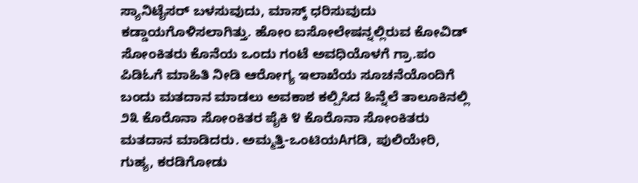ಸ್ಯಾನಿಟೈಸರ್ ಬಳಸುವುದು, ಮಾಸ್ಕ್ ಧರಿಸುವುದು ಕಡ್ಡಾಯಗೊಳಿಸಲಾಗಿತ್ತು. ಹೋಂ ಐಸೋಲೇಷನ್ನಲ್ಲಿರುವ ಕೋವಿಡ್ ಸೋಂಕಿತರು ಕೊನೆಯ ಒಂದು ಗಂಟೆ ಅವಧಿಯೊಳಗೆ ಗ್ರಾ.ಪಂ ಪಿಡಿಓಗೆ ಮಾಹಿತಿ ನೀಡಿ ಆರೋಗ್ಯ ಇಲಾಖೆಯ ಸೂಚನೆಯೊಂದಿಗೆ ಬಂದು ಮತದಾನ ಮಾಡಲು ಅವಕಾಶ ಕಲ್ಪಿಸಿದ ಹಿನ್ನೆಲೆ ತಾಲೂಕಿನಲ್ಲಿ ೨೩ ಕೊರೊನಾ ಸೋಂಕಿತರ ಪೈಕಿ ೪ ಕೊರೊನಾ ಸೋಂಕಿತರು ಮತದಾನ ಮಾಡಿದರು. ಅಮ್ಮತ್ತಿ-ಒಂಟಿಯAಗಡಿ, ಪುಲಿಯೇರಿ, ಗುಹ್ಯ, ಕರಡಿಗೋಡು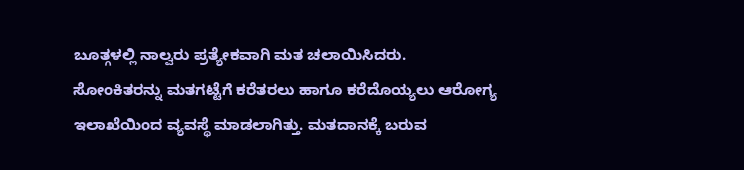ಬೂತ್ಗಳಲ್ಲಿ ನಾಲ್ವರು ಪ್ರತ್ಯೇಕವಾಗಿ ಮತ ಚಲಾಯಿಸಿದರು.
ಸೋಂಕಿತರನ್ನು ಮತಗಟ್ಟೆಗೆ ಕರೆತರಲು ಹಾಗೂ ಕರೆದೊಯ್ಯಲು ಆರೋಗ್ಯ ಇಲಾಖೆಯಿಂದ ವ್ಯವಸ್ಥೆ ಮಾಡಲಾಗಿತ್ತು. ಮತದಾನಕ್ಕೆ ಬರುವ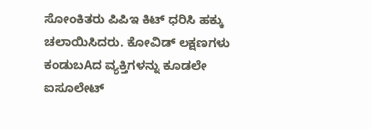ಸೋಂಕಿತರು ಪಿಪಿಇ ಕಿಟ್ ಧರಿಸಿ ಹಕ್ಕು ಚಲಾಯಿಸಿದರು. ಕೋವಿಡ್ ಲಕ್ಷಣಗಳು ಕಂಡುಬAದ ವ್ಯಕ್ತಿಗಳನ್ನು ಕೂಡಲೇ ಐಸೂಲೇಟ್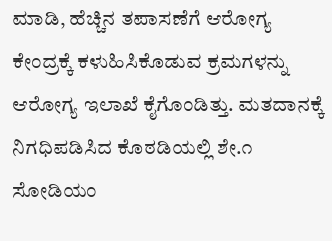ಮಾಡಿ, ಹೆಚ್ಚಿನ ತಪಾಸಣೆಗೆ ಆರೋಗ್ಯ ಕೇಂದ್ರಕ್ಕೆ ಕಳುಹಿಸಿಕೊಡುವ ಕ್ರಮಗಳನ್ನು ಆರೋಗ್ಯ ಇಲಾಖೆ ಕೈಗೊಂಡಿತ್ತು. ಮತದಾನಕ್ಕೆ ನಿಗಧಿಪಡಿಸಿದ ಕೊಠಡಿಯಲ್ಲಿ ಶೇ.೧ ಸೋಡಿಯಂ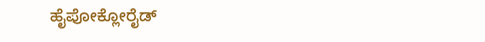ಹೈಪೋಕ್ಲೋರೈಡ್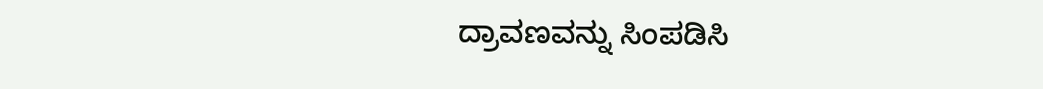ದ್ರಾವಣವನ್ನು ಸಿಂಪಡಿಸಿ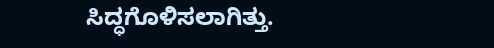ಸಿದ್ಧಗೊಳಿಸಲಾಗಿತ್ತು.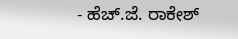- ಹೆಚ್.ಜೆ. ರಾಕೇಶ್